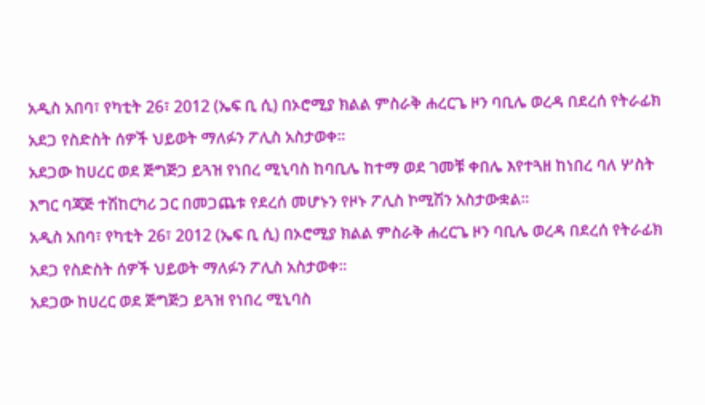አዲስ አበባ፣ የካቲት 26፣ 2012 (ኤፍ ቢ ሲ) በኦሮሚያ ክልል ምስራቅ ሐረርጌ ዞን ባቢሌ ወረዳ በደረሰ የትራፊክ አደጋ የስድስት ሰዎች ህይወት ማለፉን ፖሊስ አስታወቀ።
አደጋው ከሀረር ወደ ጅግጅጋ ይጓዝ የነበረ ሚኒባስ ከባቢሌ ከተማ ወደ ገመቹ ቀበሌ እየተጓዘ ከነበረ ባለ ሦስት እግር ባጃጅ ተሽከርካሪ ጋር በመጋጨቱ የደረሰ መሆኑን የዞኑ ፖሊስ ኮሚሽን አስታውቋል።
አዲስ አበባ፣ የካቲት 26፣ 2012 (ኤፍ ቢ ሲ) በኦሮሚያ ክልል ምስራቅ ሐረርጌ ዞን ባቢሌ ወረዳ በደረሰ የትራፊክ አደጋ የስድስት ሰዎች ህይወት ማለፉን ፖሊስ አስታወቀ።
አደጋው ከሀረር ወደ ጅግጅጋ ይጓዝ የነበረ ሚኒባስ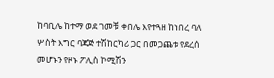ከባቢሌ ከተማ ወደ ገመቹ ቀበሌ እየተጓዘ ከነበረ ባለ ሦስት እግር ባጃጅ ተሽከርካሪ ጋር በመጋጨቱ የደረሰ መሆኑን የዞኑ ፖሊስ ኮሚሽን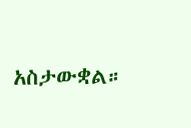አስታውቋል።